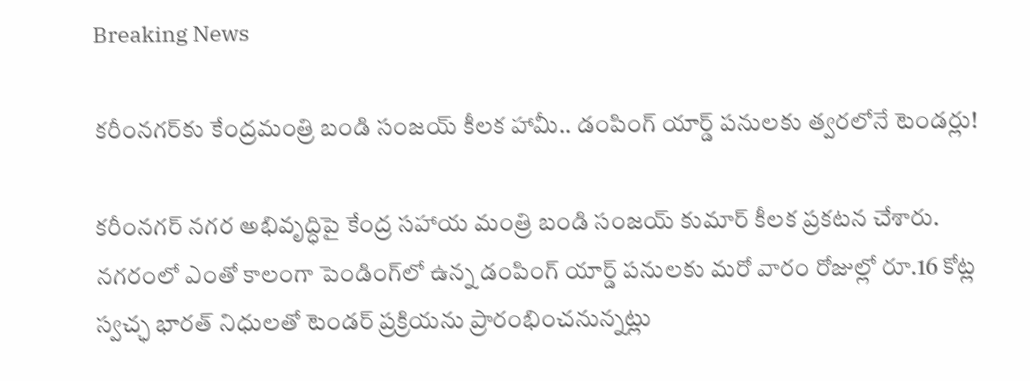Breaking News

కరీంనగర్‌కు కేంద్రమంత్రి బండి సంజయ్ కీలక హామీ.. డంపింగ్ యార్డ్ పనులకు త్వరలోనే టెండర్లు!

కరీంనగర్ నగర అభివృద్ధిపై కేంద్ర సహాయ మంత్రి బండి సంజయ్ కుమార్ కీలక ప్రకటన చేశారు. నగరంలో ఎంతో కాలంగా పెండింగ్‌లో ఉన్న డంపింగ్ యార్డ్ పనులకు మరో వారం రోజుల్లో రూ.16 కోట్ల స్వచ్ఛ భారత్ నిధులతో టెండర్ ప్రక్రియను ప్రారంభించనున్నట్లు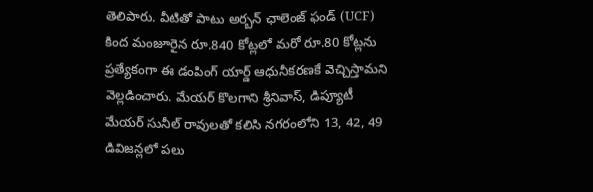తెలిపారు. వీటితో పాటు అర్బన్ ఛాలెంజ్ ఫండ్ (UCF) కింద మంజూరైన రూ.840 కోట్లలో మరో రూ.80 కోట్లను ప్రత్యేకంగా ఈ డంపింగ్ యార్డ్ ఆధునీకరణకే వెచ్చిస్తామని వెల్లడించారు. మేయర్ కొలగాని శ్రీనివాస్, డిప్యూటీ మేయర్ సునీల్ రావులతో కలిసి నగరంలోని 13, 42, 49 డివిజన్లలో పలు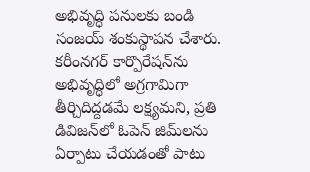అభివృద్ధి పనులకు బండి సంజయ్ శంకుస్థాపన చేశారు. కరీంనగర్ కార్పొరేషన్‌ను అభివృద్ధిలో అగ్రగామిగా తీర్చిదిద్దడమే లక్ష్యమని, ప్రతి డివిజన్‌లో ఓపెన్ జిమ్‌లను ఏర్పాటు చేయడంతో పాటు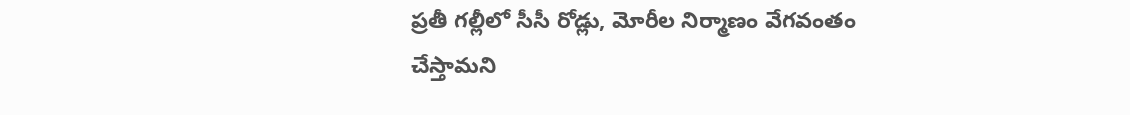ప్రతీ గల్లీలో సీసీ రోడ్లు, మోరీల నిర్మాణం వేగవంతం చేస్తామని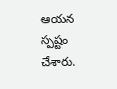ఆయన స్పష్టం చేశారు.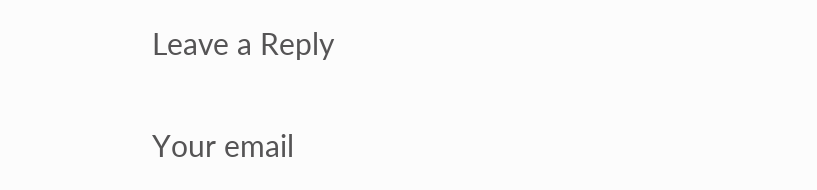Leave a Reply

Your email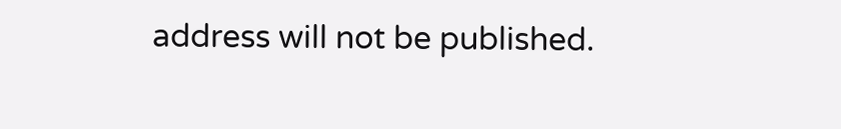address will not be published.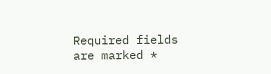Required fields are marked *